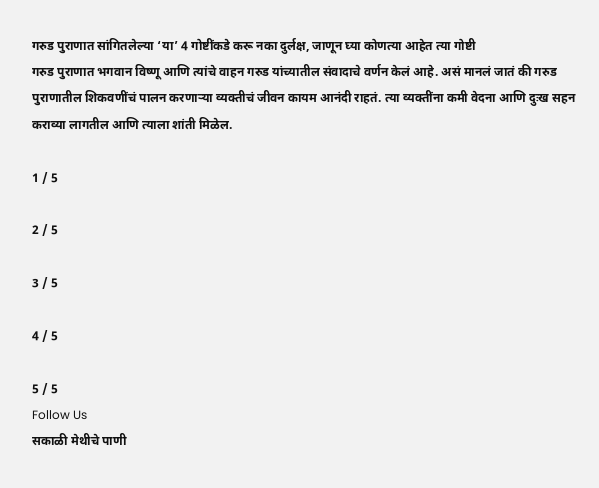गरुड पुराणात सांगितलेल्या ‘या’ 4 गोष्टींकडे करू नका दुर्लक्ष, जाणून घ्या कोणत्या आहेत त्या गोष्टी
गरुड पुराणात भगवान विष्णू आणि त्यांचे वाहन गरुड यांच्यातील संवादाचे वर्णन केलं आहे. असं मानलं जातं की गरुड पुराणातील शिकवणींचं पालन करणाऱ्या व्यक्तीचं जीवन कायम आनंदी राहतं. त्या व्यक्तींना कमी वेदना आणि दुःख सहन कराव्या लागतील आणि त्याला शांती मिळेल.

1 / 5

2 / 5

3 / 5

4 / 5

5 / 5
Follow Us
सकाळी मेथीचे पाणी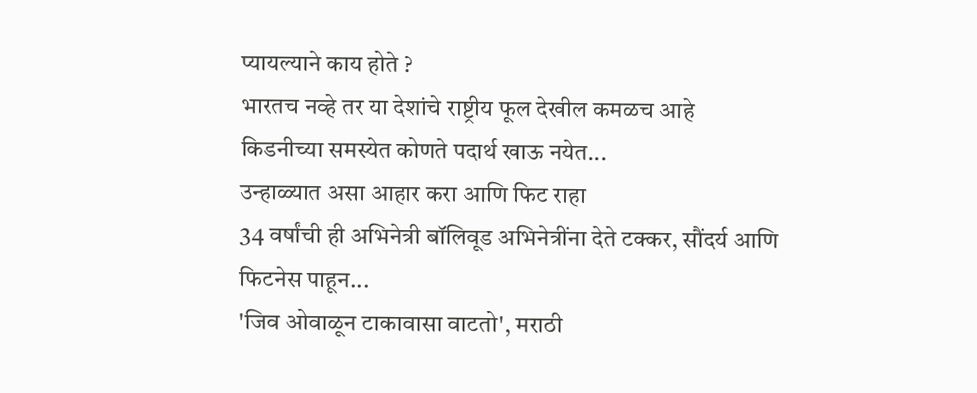प्यायल्याने काय होते ?
भारतच नव्हे तर या देशांचे राष्ट्रीय फूल देखील कमळच आहे
किडनीच्या समस्येत कोणते पदार्थ खाऊ नयेत...
उन्हाळ्यात असा आहार करा आणि फिट राहा
34 वर्षांची ही अभिनेत्री बॉलिवूड अभिनेत्रींना देते टक्कर, सौंदर्य आणि फिटनेस पाहून...
'जिव ओवाळून टाकावासा वाटतो', मराठी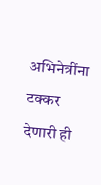अभिनेत्रींना टक्कर देणारी ही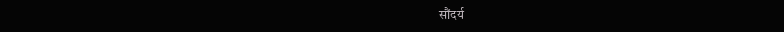सौंदर्य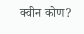क्वीन कोण?